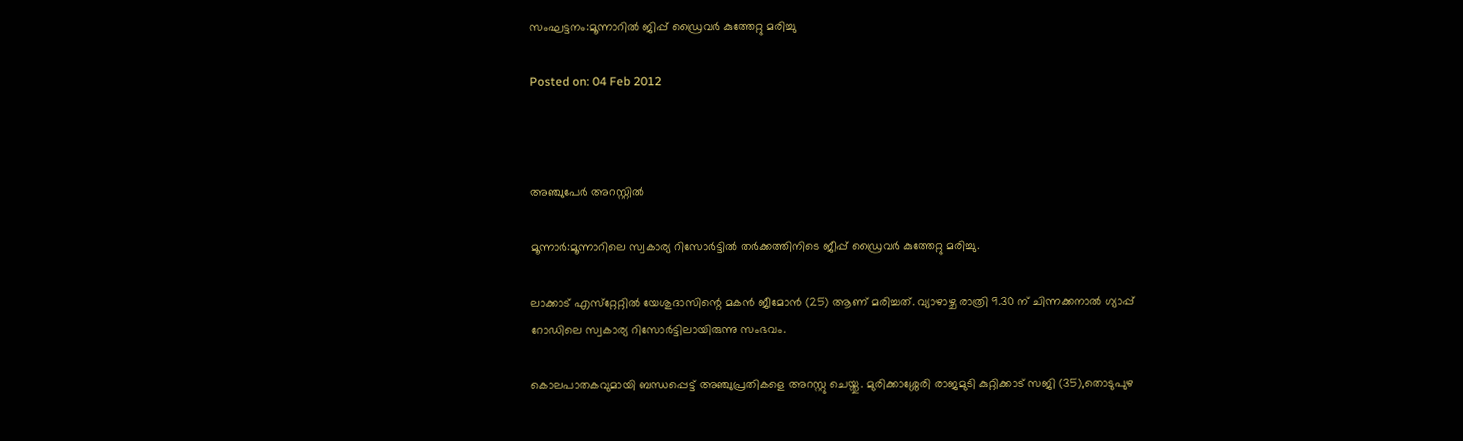സംഘട്ടനം:മൂന്നാറില്‍ ജിപ്പ് ഡ്രൈവര്‍ കുത്തേറ്റു മരിച്ചു

Posted on: 04 Feb 2012



അഞ്ചുപേര്‍ അറസ്റ്റില്‍

മൂന്നാര്‍:മൂന്നാറിലെ സ്വകാര്യ റിസോര്‍ട്ടില്‍ തര്‍ക്കത്തിനിടെ ജീപ്പ് ഡ്രൈവര്‍ കുത്തേറ്റു മരിച്ചു.

ലാക്കാട് എസ്‌റ്റേറ്റില്‍ യേശുദാസിന്റെ മകന്‍ ജീമോന്‍ (25) ആണ് മരിച്ചത്. വ്യാഴാഴ്ച രാത്രി 9.30 ന് ചിന്നക്കനാല്‍ ഗ്യാപ്പ് റോഡിലെ സ്വകാര്യ റിസോര്‍ട്ടിലായിരുന്നു സംഭവം.

കൊലപാതകവുമായി ബന്ധപ്പെട്ട് അഞ്ചുപ്രതികളെ അറസ്റ്റു ചെയ്തു. മുരിക്കാശ്ശേരി രാജമുടി കുറ്റിക്കാട് സജി (35),തൊടുപുഴ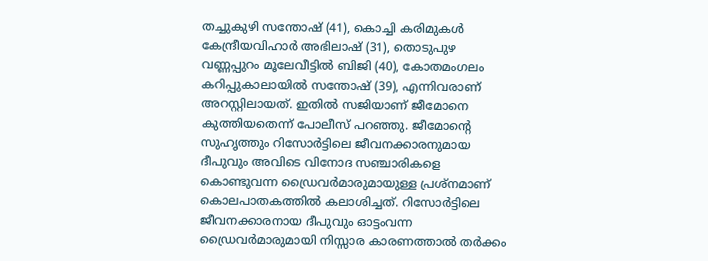തച്ചുകുഴി സന്തോഷ് (41), കൊച്ചി കരിമുകള്‍ കേന്ദ്രീയവിഹാര്‍ അഭിലാഷ് (31), തൊടുപുഴ വണ്ണപ്പുറം മൂലേവീട്ടില്‍ ബിജി (40), കോതമംഗലം കറിപ്പുകാലായില്‍ സന്തോഷ് (39), എന്നിവരാണ് അറസ്റ്റിലായത്. ഇതില്‍ സജിയാണ് ജീമോനെ കുത്തിയതെന്ന് പോലീസ് പറഞ്ഞു. ജീമോന്റെ സുഹൃത്തും റിസോര്‍ട്ടിലെ ജീവനക്കാരനുമായ ദീപുവും അവിടെ വിനോദ സഞ്ചാരികളെ കൊണ്ടുവന്ന ഡ്രൈവര്‍മാരുമായുള്ള പ്രശ്‌നമാണ് കൊലപാതകത്തില്‍ കലാശിച്ചത്. റിസോര്‍ട്ടിലെ ജീവനക്കാരനായ ദീപുവും ഓട്ടംവന്ന ഡ്രൈവര്‍മാരുമായി നിസ്സാര കാരണത്താല്‍ തര്‍ക്കം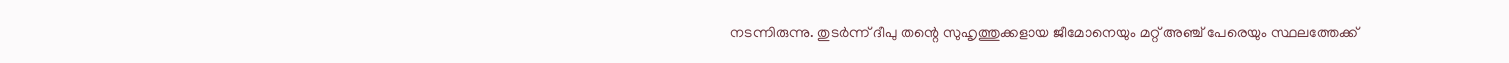നടന്നിരുന്നു. തുടര്‍ന്ന് ദീപു തന്റെ സുഹൃത്തുക്കളായ ജീമോനെയും മറ്റ് അഞ്ച് പേരെയും സ്ഥലത്തേക്ക്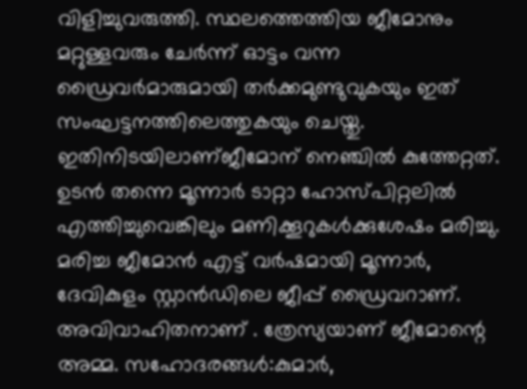വിളിച്ചുവരുത്തി. സ്ഥലത്തെത്തിയ ജീമോനും മറ്റുള്ളവരും ചേര്‍ന്ന് ഓട്ടം വന്ന ഡ്രൈവര്‍മാരുമായി തര്‍ക്കമുണ്ടുവുകയും ഇത് സംഘട്ടനത്തിലെത്തുകയും ചെയ്തു. ഇതിനിടയിലാണ്ജീമോന് നെഞ്ചില്‍ കുത്തേറ്റത്. ഉടന്‍ തന്നെ മൂന്നാര്‍ ടാറ്റാ ഹോസ്പിറ്റലില്‍ എത്തിച്ചുവെങ്കിലും മണിക്കൂറുകള്‍ക്കുശേഷം മരിച്ചു. മരിച്ച ജീമോന്‍ എട്ട് വര്‍ഷമായി മൂന്നാര്‍, ദേവികുളം സ്റ്റാന്‍ഡിലെ ജീപ്പ് ഡ്രൈവറാണ്. അവിവാഹിതനാണ് . ത്രേസ്യയാണ് ജീമോന്റെ അമ്മ. സഹോദരങ്ങള്‍:കുമാര്‍,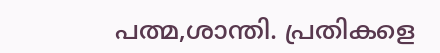പത്മ,ശാന്തി. പ്രതികളെ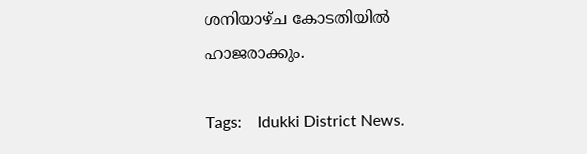ശനിയാഴ്ച കോടതിയില്‍ ഹാജരാക്കും.

Tags:    Idukki District News.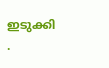ഇടുക്കി .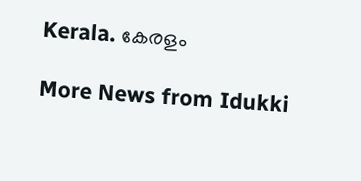Kerala. കേരളം

More News from Idukki